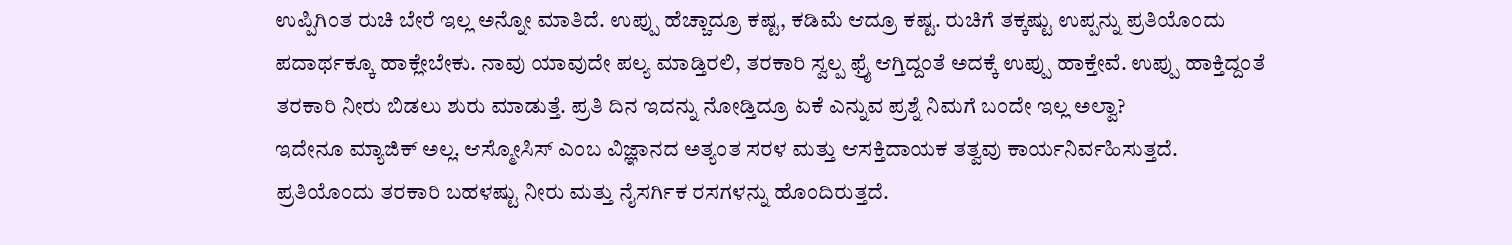ಉಪ್ಪಿಗಿಂತ ರುಚಿ ಬೇರೆ ಇಲ್ಲ ಅನ್ನೋ ಮಾತಿದೆ. ಉಪ್ಪು ಹೆಚ್ಚಾದ್ರೂ ಕಷ್ಟ, ಕಡಿಮೆ ಆದ್ರೂ ಕಷ್ಟ. ರುಚಿಗೆ ತಕ್ಕಷ್ಟು ಉಪ್ಪನ್ನು ಪ್ರತಿಯೊಂದು ಪದಾರ್ಥಕ್ಕೂ ಹಾಕ್ಲೇಬೇಕು. ನಾವು ಯಾವುದೇ ಪಲ್ಯ ಮಾಡ್ತಿರಲಿ, ತರಕಾರಿ ಸ್ವಲ್ಪ ಫ್ರೈ ಆಗ್ತಿದ್ದಂತೆ ಅದಕ್ಕೆ ಉಪ್ಪು ಹಾಕ್ತೇವೆ. ಉಪ್ಪು ಹಾಕ್ತಿದ್ದಂತೆ ತರಕಾರಿ ನೀರು ಬಿಡಲು ಶುರು ಮಾಡುತ್ತೆ. ಪ್ರತಿ ದಿನ ಇದನ್ನು ನೋಡ್ತಿದ್ರೂ ಏಕೆ ಎನ್ನುವ ಪ್ರಶ್ನೆ ನಿಮಗೆ ಬಂದೇ ಇಲ್ಲ ಅಲ್ವಾ?
ಇದೇನೂ ಮ್ಯಾಜಿಕ್ ಅಲ್ಲ. ಆಸ್ಮೋಸಿಸ್ ಎಂಬ ವಿಜ್ಞಾನದ ಅತ್ಯಂತ ಸರಳ ಮತ್ತು ಆಸಕ್ತಿದಾಯಕ ತತ್ವವು ಕಾರ್ಯನಿರ್ವಹಿಸುತ್ತದೆ. ಪ್ರತಿಯೊಂದು ತರಕಾರಿ ಬಹಳಷ್ಟು ನೀರು ಮತ್ತು ನೈಸರ್ಗಿಕ ರಸಗಳನ್ನು ಹೊಂದಿರುತ್ತದೆ.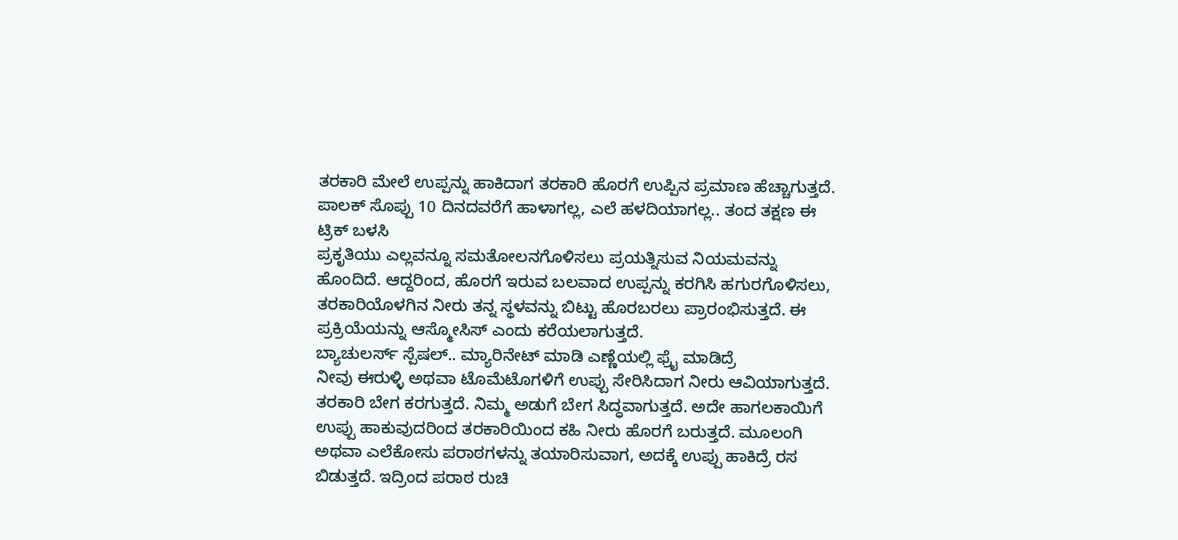ತರಕಾರಿ ಮೇಲೆ ಉಪ್ಪನ್ನು ಹಾಕಿದಾಗ ತರಕಾರಿ ಹೊರಗೆ ಉಪ್ಪಿನ ಪ್ರಮಾಣ ಹೆಚ್ಚಾಗುತ್ತದೆ.
ಪಾಲಕ್ ಸೊಪ್ಪು 10 ದಿನದವರೆಗೆ ಹಾಳಾಗಲ್ಲ, ಎಲೆ ಹಳದಿಯಾಗಲ್ಲ.. ತಂದ ತಕ್ಷಣ ಈ ಟ್ರಿಕ್ ಬಳಸಿ
ಪ್ರಕೃತಿಯು ಎಲ್ಲವನ್ನೂ ಸಮತೋಲನಗೊಳಿಸಲು ಪ್ರಯತ್ನಿಸುವ ನಿಯಮವನ್ನು ಹೊಂದಿದೆ. ಆದ್ದರಿಂದ, ಹೊರಗೆ ಇರುವ ಬಲವಾದ ಉಪ್ಪನ್ನು ಕರಗಿಸಿ ಹಗುರಗೊಳಿಸಲು, ತರಕಾರಿಯೊಳಗಿನ ನೀರು ತನ್ನ ಸ್ಥಳವನ್ನು ಬಿಟ್ಟು ಹೊರಬರಲು ಪ್ರಾರಂಭಿಸುತ್ತದೆ. ಈ ಪ್ರಕ್ರಿಯೆಯನ್ನು ಆಸ್ಮೋಸಿಸ್ ಎಂದು ಕರೆಯಲಾಗುತ್ತದೆ.
ಬ್ಯಾಚುಲರ್ಸ್ ಸ್ಪೆಷಲ್.. ಮ್ಯಾರಿನೇಟ್ ಮಾಡಿ ಎಣ್ಣೆಯಲ್ಲಿ ಫ್ರೈ ಮಾಡಿದ್ರೆ
ನೀವು ಈರುಳ್ಳಿ ಅಥವಾ ಟೊಮೆಟೊಗಳಿಗೆ ಉಪ್ಪು ಸೇರಿಸಿದಾಗ ನೀರು ಆವಿಯಾಗುತ್ತದೆ. ತರಕಾರಿ ಬೇಗ ಕರಗುತ್ತದೆ. ನಿಮ್ಮ ಅಡುಗೆ ಬೇಗ ಸಿದ್ಧವಾಗುತ್ತದೆ. ಅದೇ ಹಾಗಲಕಾಯಿಗೆ ಉಪ್ಪು ಹಾಕುವುದರಿಂದ ತರಕಾರಿಯಿಂದ ಕಹಿ ನೀರು ಹೊರಗೆ ಬರುತ್ತದೆ. ಮೂಲಂಗಿ ಅಥವಾ ಎಲೆಕೋಸು ಪರಾಠಗಳನ್ನು ತಯಾರಿಸುವಾಗ, ಅದಕ್ಕೆ ಉಪ್ಪು ಹಾಕಿದ್ರೆ ರಸ ಬಿಡುತ್ತದೆ. ಇದ್ರಿಂದ ಪರಾಠ ರುಚಿ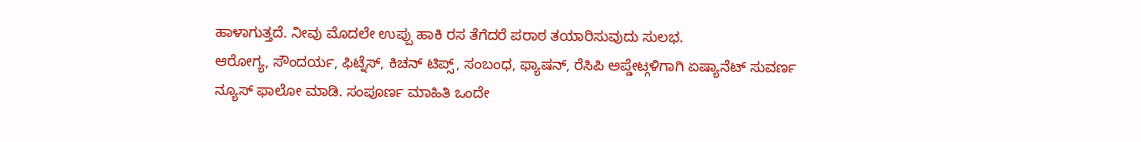ಹಾಳಾಗುತ್ತದೆ. ನೀವು ಮೊದಲೇ ಉಪ್ಪು ಹಾಕಿ ರಸ ತೆಗೆದರೆ ಪರಾಠ ತಯಾರಿಸುವುದು ಸುಲಭ.
ಆರೋಗ್ಯ, ಸೌಂದರ್ಯ, ಫಿಟ್ನೆಸ್, ಕಿಚನ್ ಟಿಪ್ಸ್, ಸಂಬಂಧ, ಫ್ಯಾಷನ್, ರೆಸಿಪಿ ಅಪ್ಡೇಟ್ಗಳಿಗಾಗಿ ಏಷ್ಯಾನೆಟ್ ಸುವರ್ಣ ನ್ಯೂಸ್ ಫಾಲೋ ಮಾಡಿ. ಸಂಪೂರ್ಣ ಮಾಹಿತಿ ಒಂದೇ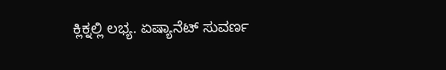ಕ್ಲಿಕ್ನಲ್ಲಿ ಲಭ್ಯ. ಏಷ್ಯಾನೆಟ್ ಸುವರ್ಣ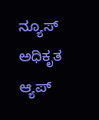ನ್ಯೂಸ್ ಅಧಿಕೃತ ಆ್ಯಪ್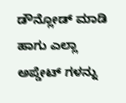ಡೌನ್ಲೋಡ್ ಮಾಡಿ ಹಾಗು ಎಲ್ಲಾ ಅಪ್ಡೇಟ್ ಗಳನ್ನು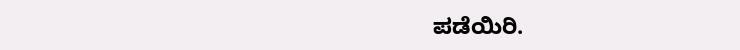ಪಡೆಯಿರಿ.